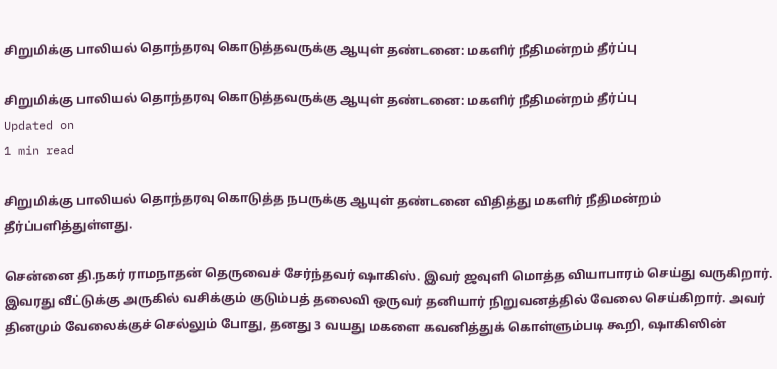சிறுமிக்கு பாலியல் தொந்தரவு கொடுத்தவருக்கு ஆயுள் தண்டனை: மகளிர் நீதிமன்றம் தீர்ப்பு

சிறுமிக்கு பாலியல் தொந்தரவு கொடுத்தவருக்கு ஆயுள் தண்டனை: மகளிர் நீதிமன்றம் தீர்ப்பு
Updated on
1 min read

சிறுமிக்கு பாலியல் தொந்தரவு கொடுத்த நபருக்கு ஆயுள் தண்டனை விதித்து மகளிர் நீதிமன்றம் தீர்ப்பளித்துள்ளது.

சென்னை தி.நகர் ராமநாதன் தெருவைச் சேர்ந்தவர் ஷாகிஸ். இவர் ஜவுளி மொத்த வியாபாரம் செய்து வருகிறார். இவரது வீட்டுக்கு அருகில் வசிக்கும் குடும்பத் தலைவி ஒருவர் தனியார் நிறுவனத்தில் வேலை செய்கிறார். அவர் தினமும் வேலைக்குச் செல்லும் போது, தனது 3 வயது மகளை கவனித்துக் கொள்ளும்படி கூறி, ஷாகிஸின்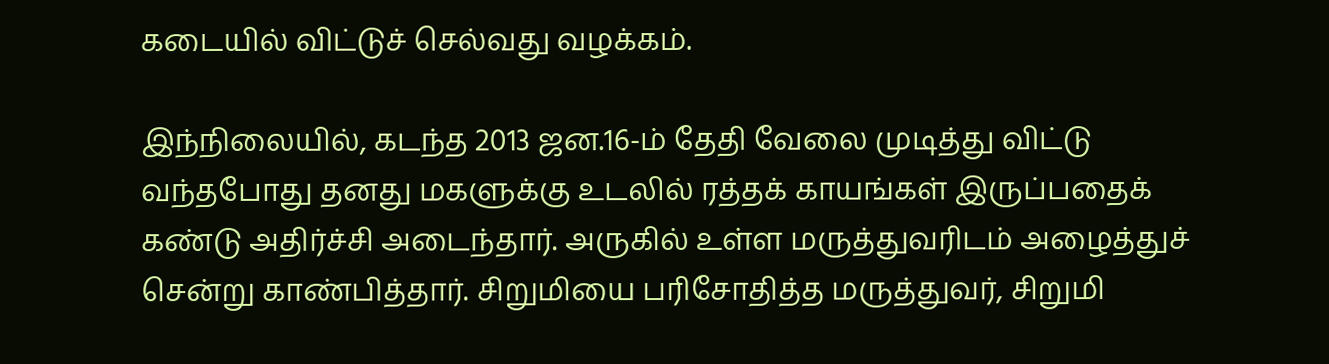கடையில் விட்டுச் செல்வது வழக்கம்.

இந்நிலையில், கடந்த 2013 ஜன.16-ம் தேதி வேலை முடித்து விட்டு வந்தபோது தனது மகளுக்கு உடலில் ரத்தக் காயங்கள் இருப்பதைக் கண்டு அதிர்ச்சி அடைந்தார். அருகில் உள்ள மருத்துவரிடம் அழைத்துச் சென்று காண்பித்தார். சிறுமியை பரிசோதித்த மருத்துவர், சிறுமி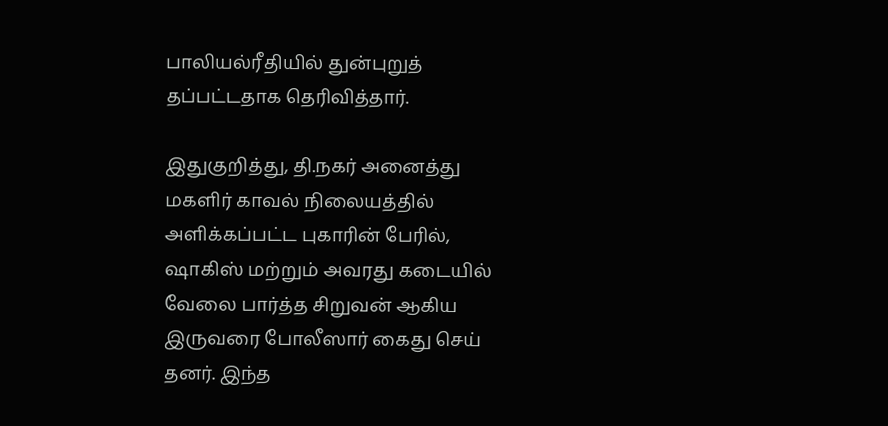பாலியல்ரீதியில் துன்புறுத் தப்பட்டதாக தெரிவித்தார்.

இதுகுறித்து, தி.நகர் அனைத்து மகளிர் காவல் நிலையத்தில் அளிக்கப்பட்ட புகாரின் பேரில், ஷாகிஸ் மற்றும் அவரது கடையில் வேலை பார்த்த சிறுவன் ஆகிய இருவரை போலீஸார் கைது செய் தனர். இந்த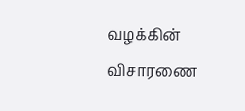வழக்கின் விசாரணை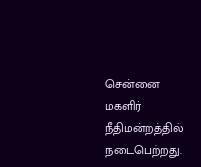சென்னை மகளிர் நீதிமன்றத்தில் நடைபெற்றது.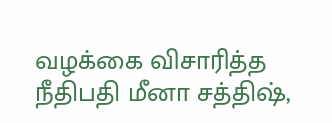வழக்கை விசாரித்த நீதிபதி மீனா சத்திஷ்,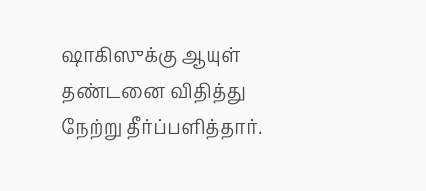ஷாகிஸுக்கு ஆயுள் தண்டனை விதித்து நேற்று தீர்ப்பளித்தார்.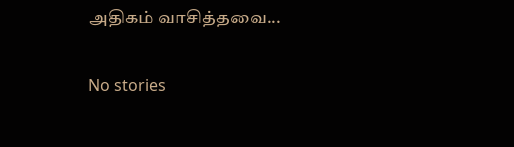அதிகம் வாசித்தவை...

No stories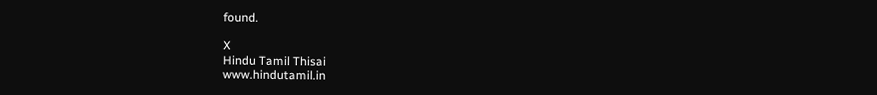found.

X
Hindu Tamil Thisai
www.hindutamil.in